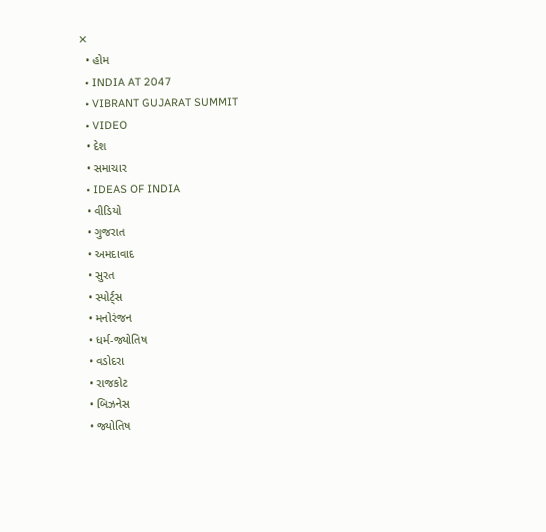✕
  • હોમ
  • INDIA AT 2047
  • VIBRANT GUJARAT SUMMIT
  • VIDEO
  • દેશ
  • સમાચાર
  • IDEAS OF INDIA
  • વીડિયો
  • ગુજરાત
  • અમદાવાદ
  • સુરત
  • સ્પોર્ટ્સ
  • મનોરંજન
  • ધર્મ-જ્યોતિષ
  • વડોદરા
  • રાજકોટ
  • બિઝનેસ
  • જ્યોતિષ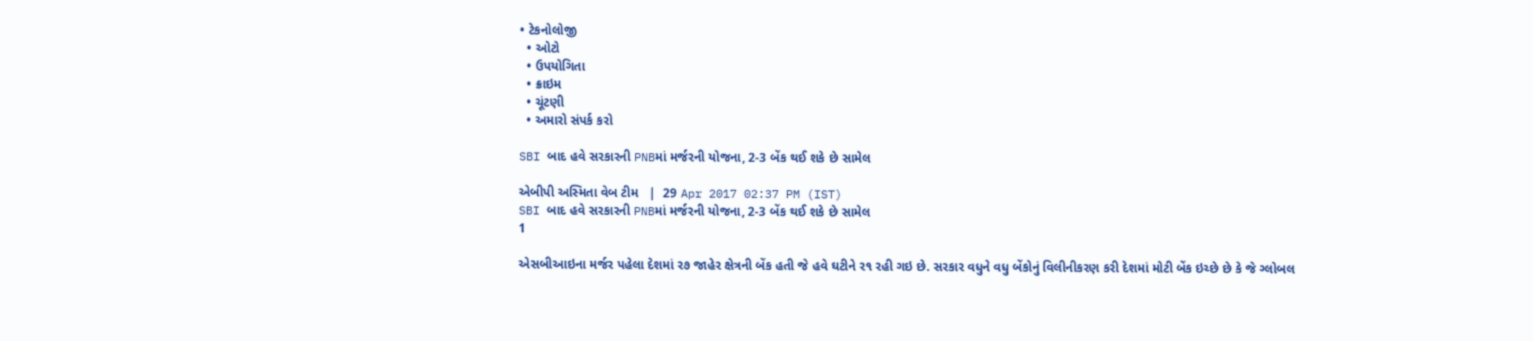• ટેકનોલોજી
  • ઓટો
  • ઉપયોગિતા
  • ક્રાઇમ
  • ચૂંટણી
  • અમારો સંપર્ક કરો

SBI બાદ હવે સરકારની PNBમાં મર્જરની યોજના, 2-3 બેંક થઈ શકે છે સામેલ

એબીપી અસ્મિતા વેબ ટીમ   |  29 Apr 2017 02:37 PM (IST)
SBI બાદ હવે સરકારની PNBમાં મર્જરની યોજના, 2-3 બેંક થઈ શકે છે સામેલ
1

એસબીઆઇના મર્જર પહેલા દેશમાં ર૭ જાહેર ક્ષેત્રની બેંક હતી જે હવે ઘટીને ર૧ રહી ગઇ છે. સરકાર વધુને વધુ બેંકોનું વિલીનીકરણ કરી દેશમાં મોટી બેંક ઇચ્છે છે કે જે ગ્લોબલ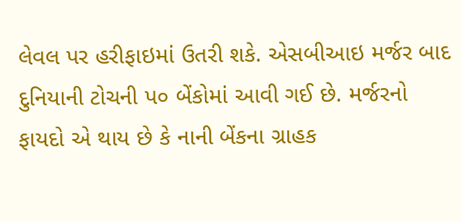લેવલ પર હરીફાઇમાં ઉતરી શકે. એસબીઆઇ મર્જર બાદ દુનિયાની ટોચની પ૦ બેંકોમાં આવી ગઈ છે. મર્જરનો ફાયદો એ થાય છે કે નાની બેંકના ગ્રાહક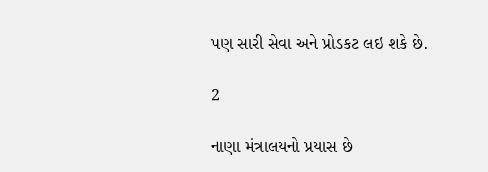પણ સારી સેવા અને પ્રોડકટ લઇ શકે છે.

2

નાણા મંત્રાલયનો પ્રયાસ છે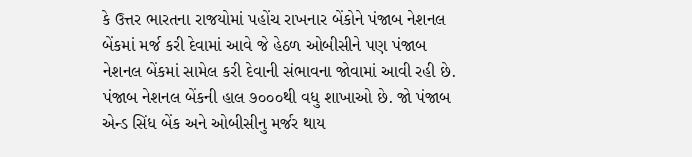કે ઉત્તર ભારતના રાજયોમાં પહોંચ રાખનાર બેંકોને પંજાબ નેશનલ બેંકમાં મર્જ કરી દેવામાં આવે જે હેઠળ ઓબીસીને પણ પંજાબ નેશનલ બેંકમાં સામેલ કરી દેવાની સંભાવના જોવામાં આવી રહી છે. પંજાબ નેશનલ બેંકની હાલ ૭૦૦૦થી વધુ શાખાઓ છે. જો પંજાબ એન્ડ સિંધ બેંક અને ઓબીસીનુ મર્જર થાય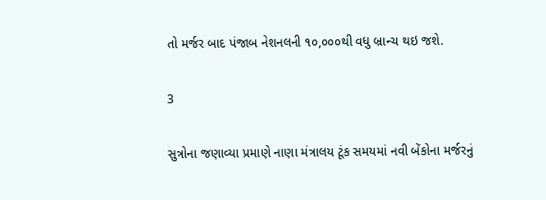તો મર્જર બાદ પંજાબ નેશનલની ૧૦,૦૦૦થી વધુ બ્રાન્ચ થઇ જશે.

3

સુત્રોના જણાવ્યા પ્રમાણે નાણા મંત્રાલય ટૂંક સમયમાં નવી બેંકોના મર્જરનું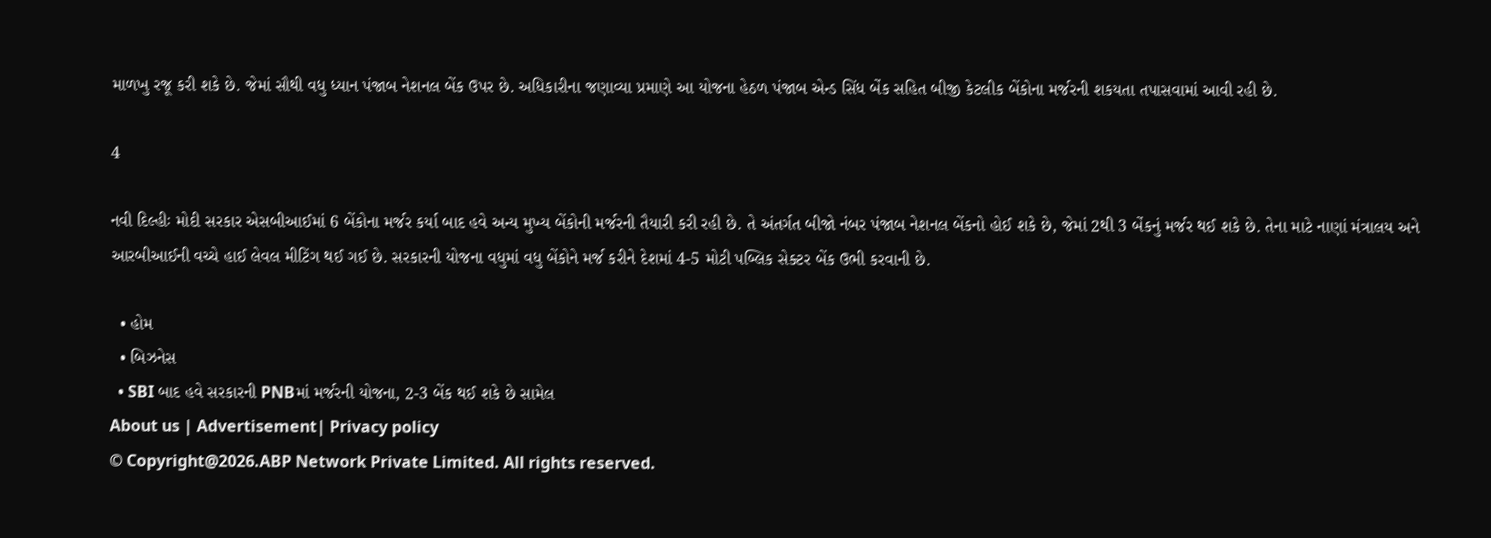માળખુ રજૂ કરી શકે છે. જેમાં સૌથી વધુ ધ્યાન પંજાબ નેશનલ બેંક ઉપર છે. અધિકારીના જણાવ્યા પ્રમાણે આ યોજના હેઠળ પંજાબ એન્ડ સિંધ બેંક સહિત બીજી કેટલીક બેંકોના મર્જરની શકયતા તપાસવામાં આવી રહી છે.

4

નવી દિલ્હીઃ મોદી સરકાર એસબીઆઈમાં 6 બેંકોના મર્જર કર્યા બાદ હવે અન્ય મુખ્ય બેંકોની મર્જરની તૈયારી કરી રહી છે. તે અંતર્ગત બીજો નંબર પંજાબ નેશનલ બેંકનો હોઈ શકે છે, જેમાં 2થી 3 બેંકનું મર્જર થઈ શકે છે. તેના માટે નાણાં મંત્રાલય અને આરબીઆઈની વચ્ચે હાઈ લેવલ મીટિંગ થઈ ગઈ છે. સરકારની યોજના વધુમાં વધુ બેંકોને મર્જ કરીને દેશમાં 4-5 મોટી પબ્લિક સેક્ટર બેંક ઉભી કરવાની છે.

  • હોમ
  • બિઝનેસ
  • SBI બાદ હવે સરકારની PNBમાં મર્જરની યોજના, 2-3 બેંક થઈ શકે છે સામેલ
About us | Advertisement| Privacy policy
© Copyright@2026.ABP Network Private Limited. All rights reserved.